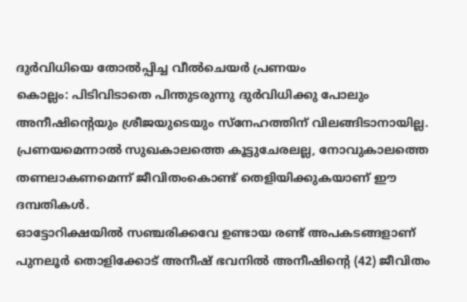ദുർവിധിയെ തോൽപ്പിച്ച വീൽചെയർ പ്രണയം
കൊല്ലം: പിടിവിടാതെ പിന്തുടരുന്നു ദുർവിധിക്കു പോലും അനീഷിന്റെയും ശ്രീജയുടെയും സ്നേഹത്തിന് വിലങ്ങിടാനായില്ല. പ്രണയമെന്നാൽ സുഖകാലത്തെ കൂട്ടുചേരലല്ല, നോവുകാലത്തെ തണലാകണമെന്ന് ജീവിതംകൊണ്ട് തെളിയിക്കുകയാണ് ഈ ദമ്പതികൾ.
ഓട്ടോറിക്ഷയിൽ സഞ്ചരിക്കവേ ഉണ്ടായ രണ്ട് അപകടങ്ങളാണ് പുനലൂർ തൊളിക്കോട് അനീഷ് ഭവനിൽ അനീഷിന്റെ (42) ജീവിതം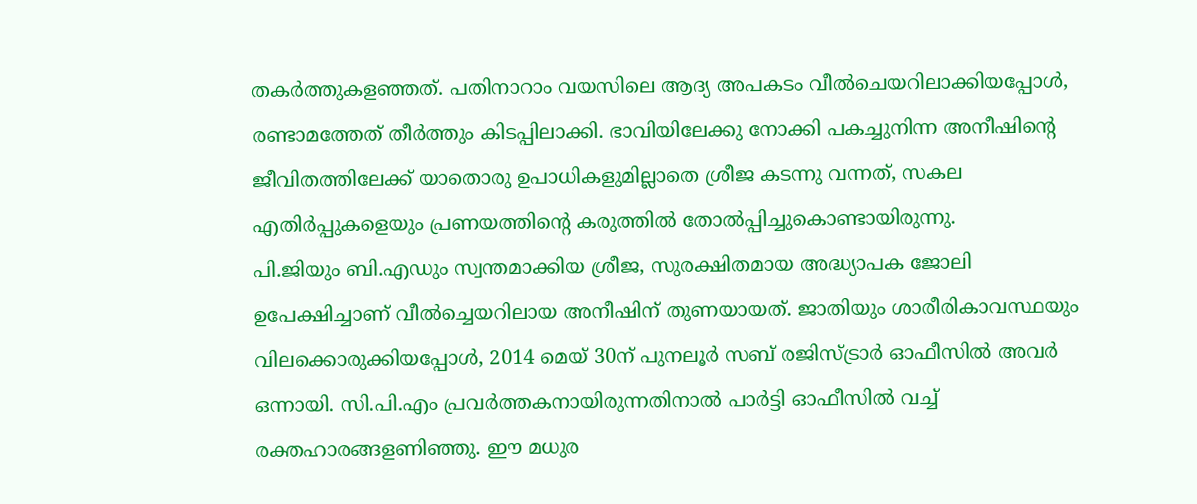തകർത്തുകളഞ്ഞത്. പതിനാറാം വയസിലെ ആദ്യ അപകടം വീൽചെയറിലാക്കിയപ്പോൾ, രണ്ടാമത്തേത് തീർത്തും കിടപ്പിലാക്കി. ഭാവിയിലേക്കു നോക്കി പകച്ചുനിന്ന അനീഷിന്റെ ജീവിതത്തിലേക്ക് യാതൊരു ഉപാധികളുമില്ലാതെ ശ്രീജ കടന്നു വന്നത്, സകല എതിർപ്പുകളെയും പ്രണയത്തിന്റെ കരുത്തിൽ തോൽപ്പിച്ചുകൊണ്ടായിരുന്നു.
പി.ജിയും ബി.എഡും സ്വന്തമാക്കിയ ശ്രീജ, സുരക്ഷിതമായ അദ്ധ്യാപക ജോലി ഉപേക്ഷിച്ചാണ് വീൽച്ചെയറിലായ അനീഷിന് തുണയായത്. ജാതിയും ശാരീരികാവസ്ഥയും വിലക്കൊരുക്കിയപ്പോൾ, 2014 മെയ് 30ന് പുനലൂർ സബ് രജിസ്ട്രാർ ഓഫീസിൽ അവർ ഒന്നായി. സി.പി.എം പ്രവർത്തകനായിരുന്നതിനാൽ പാർട്ടി ഓഫീസിൽ വച്ച് രക്തഹാരങ്ങളണിഞ്ഞു. ഈ മധുര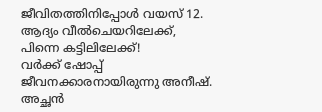ജീവിതത്തിനിപ്പോൾ വയസ് 12.
ആദ്യം വീൽചെയറിലേക്ക്,
പിന്നെ കട്ടിലിലേക്ക്!
വർക്ക് ഷോപ്പ് ജീവനക്കാരനായിരുന്നു അനീഷ്. അച്ഛൻ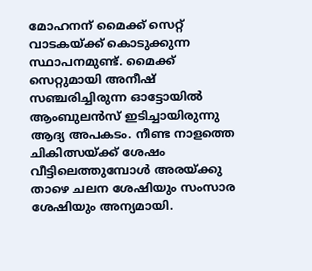മോഹനന് മൈക്ക് സെറ്റ് വാടകയ്ക്ക് കൊടുക്കുന്ന സ്ഥാപനമുണ്ട്. മൈക്ക് സെറ്റുമായി അനീഷ് സഞ്ചരിച്ചിരുന്ന ഓട്ടോയിൽ ആംബുലൻസ് ഇടിച്ചായിരുന്നു ആദ്യ അപകടം. നീണ്ട നാളത്തെ ചികിത്സയ്ക്ക് ശേഷം വീട്ടിലെത്തുമ്പോൾ അരയ്ക്കു താഴെ ചലന ശേഷിയും സംസാര ശേഷിയും അന്യമായി.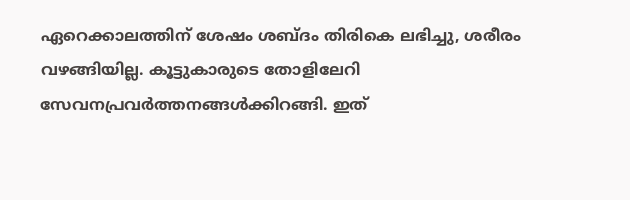ഏറെക്കാലത്തിന് ശേഷം ശബ്ദം തിരികെ ലഭിച്ചു, ശരീരം വഴങ്ങിയില്ല. കൂട്ടുകാരുടെ തോളിലേറി സേവനപ്രവർത്തനങ്ങൾക്കിറങ്ങി. ഇത്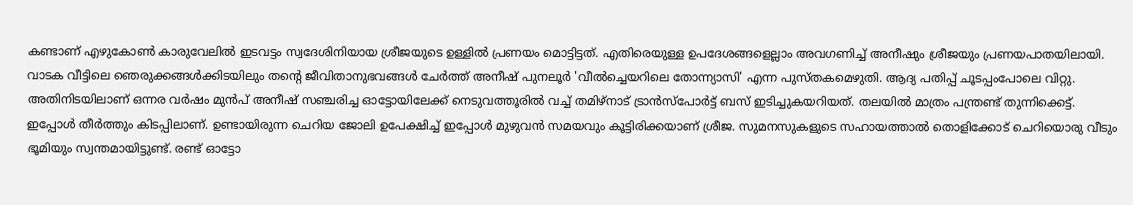കണ്ടാണ് എഴുകോൺ കാരുവേലിൽ ഇടവട്ടം സ്വദേശിനിയായ ശ്രീജയുടെ ഉള്ളിൽ പ്രണയം മൊട്ടിട്ടത്. എതിരെയുള്ള ഉപദേശങ്ങളെല്ലാം അവഗണിച്ച് അനീഷും ശ്രീജയും പ്രണയപാതയിലായി. വാടക വീട്ടിലെ ഞെരുക്കങ്ങൾക്കിടയിലും തന്റെ ജീവിതാനുഭവങ്ങൾ ചേർത്ത് അനീഷ് പുനലൂർ 'വീൽച്ചെയറിലെ തോന്ന്യാസി' എന്ന പുസ്തകമെഴുതി. ആദ്യ പതിപ്പ് ചൂടപ്പംപോലെ വിറ്റു. അതിനിടയിലാണ് ഒന്നര വർഷം മുൻപ് അനീഷ് സഞ്ചരിച്ച ഓട്ടോയിലേക്ക് നെടുവത്തൂരിൽ വച്ച് തമിഴ്നാട് ട്രാൻസ്പോർട്ട് ബസ് ഇടിച്ചുകയറിയത്. തലയിൽ മാത്രം പന്ത്രണ്ട് തുന്നിക്കെട്ട്. ഇപ്പോൾ തീർത്തും കിടപ്പിലാണ്. ഉണ്ടായിരുന്ന ചെറിയ ജോലി ഉപേക്ഷിച്ച് ഇപ്പോൾ മുഴുവൻ സമയവും കൂട്ടിരിക്കയാണ് ശ്രീജ. സുമനസുകളുടെ സഹായത്താൽ തൊളിക്കോട് ചെറിയൊരു വീടും ഭൂമിയും സ്വന്തമായിട്ടുണ്ട്. രണ്ട് ഓട്ടോ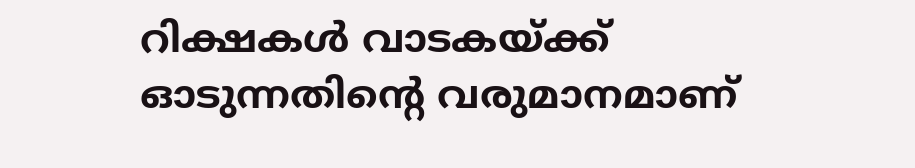റിക്ഷകൾ വാടകയ്ക്ക് ഓടുന്നതിന്റെ വരുമാനമാണ്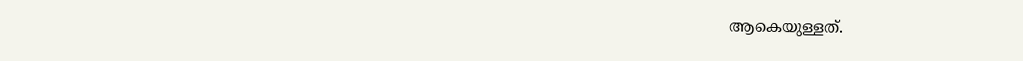ആകെയുള്ളത്.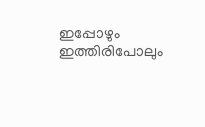ഇപ്പോഴും ഇത്തിരിപോലും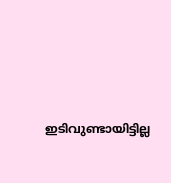ഇടിവുണ്ടായിട്ടില്ല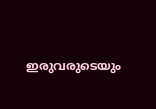ഇരുവരുടെയും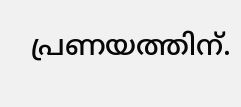പ്രണയത്തിന്.